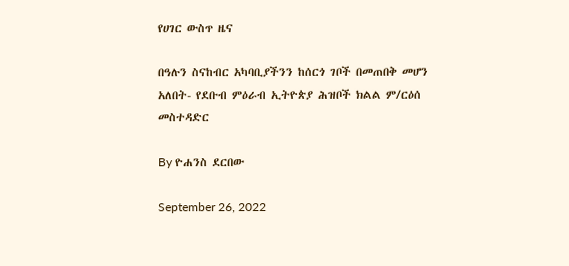የሀገር ውስጥ ዜና

በዓሉን ስናከብር አካባቢያችንን ከሰርጎ ገቦች በመጠበቅ መሆን አለበት- የደቡብ ምዕራብ ኢትዮጵያ ሕዝቦች ክልል ም/ርዕሰ መስተዳድር

By ዮሐንስ ደርበው

September 26, 2022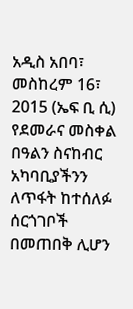አዲስ አበባ፣ መስከረም 16፣ 2015 (ኤፍ ቢ ሲ) የደመራና መስቀል በዓልን ስናከብር አካባቢያችንን ለጥፋት ከተሰለፉ ሰርጎገቦች በመጠበቅ ሊሆን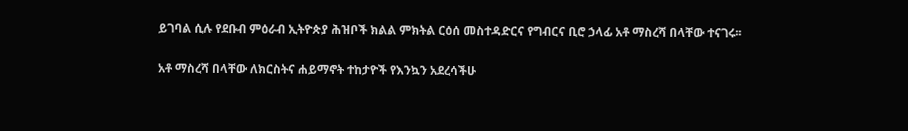ይገባል ሲሉ የደቡብ ምዕራብ ኢትዮጵያ ሕዝቦች ክልል ምክትል ርዕሰ መስተዳድርና የግብርና ቢሮ ኃላፊ አቶ ማስረሻ በላቸው ተናገሩ፡፡

አቶ ማስረሻ በላቸው ለክርስትና ሐይማኖት ተከታዮች የእንኳን አደረሳችሁ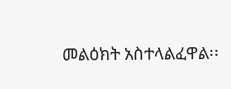መልዕክት አስተላልፈዋል፡፡